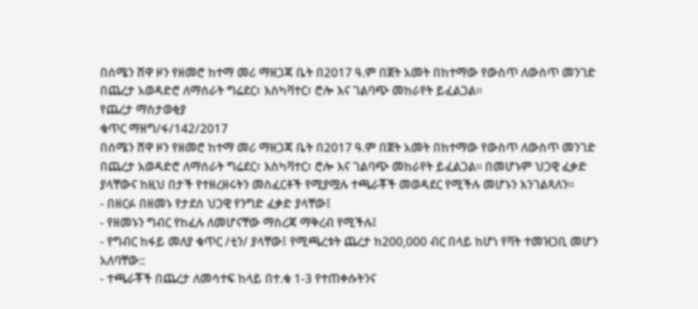በሰሜን ሸዋ ዞን የዘመሮ ከተማ መሪ ማዘጋጃ ቤት በ2017 ዓ.ም በጀት አመት በከተማው የውስጥ ለውስጥ መንገድ በጨረታ አወዳድሮ ለማሰራት ግሬደር፣ እስካቫተር፣ ሮሎ እና ገልባጭ መከራየት ይፈልጋል፡፡
የጨረታ ማስታወቂያ
ቁጥር ማዘግ/ፋ/142/2017
በሰሜን ሸዋ ዞን የዘመሮ ከተማ መሪ ማዘጋጃ ቤት በ2017 ዓ.ም በጀት አመት በከተማው የውስጥ ለውስጥ መንገድ በጨረታ አወዳድሮ ለማሰራት ግሬደር፣ እስካቫተር፣ ሮሎ እና ገልባጭ መከራየት ይፈልጋል፡፡ በመሆኑም ህጋዊ ፈቃድ ያላቸውና ከዚህ በታች የተዘረዘሩትን መስፈርቶች የሚያሟሉ ተጫራቾች መወዳደር የሚችሉ መሆኑን እንገልጻለን፡፡
- በዘርፉ በዘመኑ የታደሰ ህጋዊ የንግድ ፈቃድ ያላቸው፤
- የዘመኑን ግብር የከፈሉ ለመሆናቸው ማስረጃ ማቅረብ የሚችሉ፤
- የግብር ከፋይ መለያ ቁጥር /ቲን/ ያላቸው፤ የሚጫረቱት ጨረታ ከ200,000 ብር በላይ ከሆነ የቫት ተመዝጋቢ መሆን አለባቸው::
- ተጫራቾች በጨረታ ለመሳተፍ ከላይ በተ.ቁ 1-3 የተጠቀሱትንና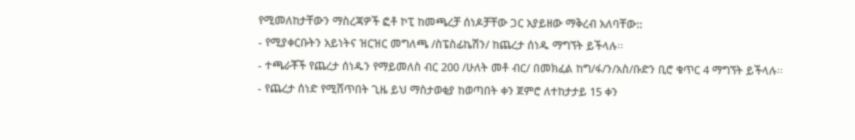የሚመለከታቸውን ማስረጃዎች ፎቶ ኮፒ ከመጫረቻ ሰነዶቻቸው ጋር አያይዘው ማቅረብ አለባቸው::
- የሚያቀርቡትን አይነትና ዝርዝር መግለጫ /ስፔስፊኬሽን/ ከጨረታ ሰነዱ ማግኘት ይችላሉ፡፡
- ተጫራቾች የጨረታ ሰነዱን የማይመለስ ብር 200 /ሁለት መቶ ብር/ በመክፈል ከግ/ፋ/ን/አስ/ቡድን ቢሮ ቁጥር 4 ማግኘት ይችላሉ፡፡
- የጨረታ ሰነድ የሚሸጥበት ጊዜ ይህ ማስታወቂያ ከወጣበት ቀን ጀምሮ ለተከታታይ 15 ቀን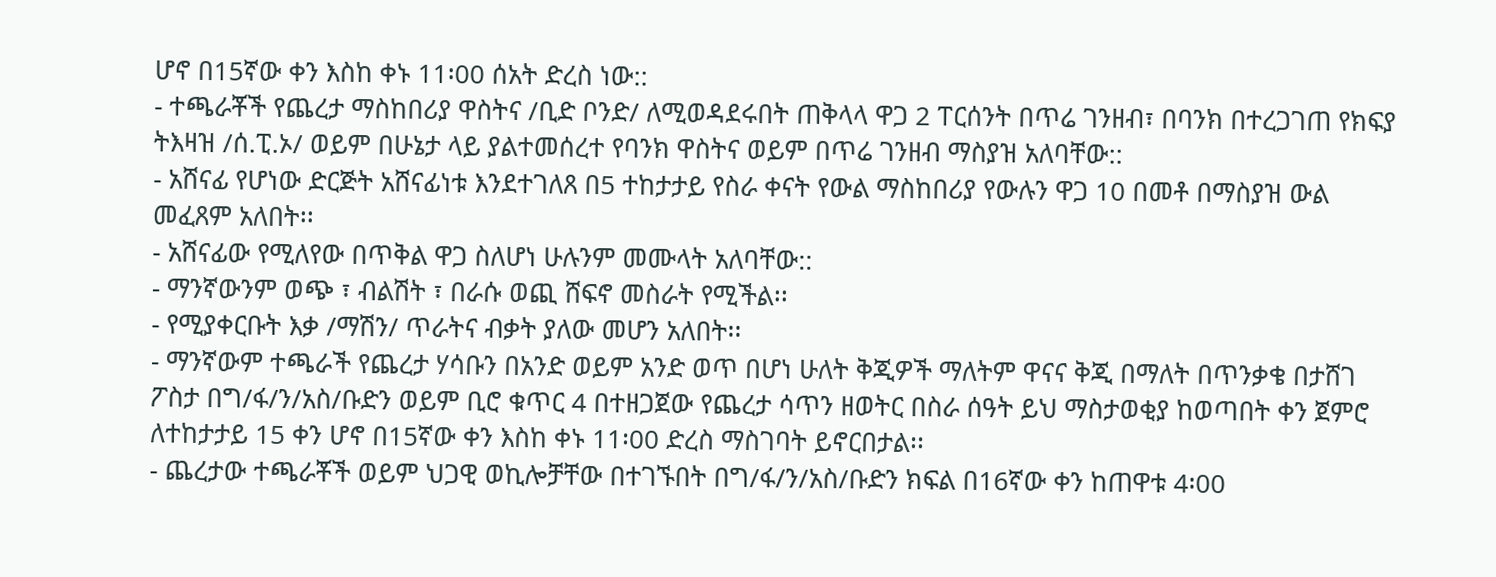ሆኖ በ15ኛው ቀን እስከ ቀኑ 11፡00 ሰአት ድረስ ነው::
- ተጫራቾች የጨረታ ማስከበሪያ ዋስትና /ቢድ ቦንድ/ ለሚወዳደሩበት ጠቅላላ ዋጋ 2 ፐርሰንት በጥሬ ገንዘብ፣ በባንክ በተረጋገጠ የክፍያ ትእዛዝ /ሰ.ፒ.ኦ/ ወይም በሁኔታ ላይ ያልተመሰረተ የባንክ ዋስትና ወይም በጥሬ ገንዘብ ማስያዝ አለባቸው::
- አሸናፊ የሆነው ድርጅት አሸናፊነቱ እንደተገለጸ በ5 ተከታታይ የስራ ቀናት የውል ማስከበሪያ የውሉን ዋጋ 10 በመቶ በማስያዝ ውል መፈጸም አለበት፡፡
- አሸናፊው የሚለየው በጥቅል ዋጋ ስለሆነ ሁሉንም መሙላት አለባቸው::
- ማንኛውንም ወጭ ፣ ብልሽት ፣ በራሱ ወጪ ሸፍኖ መስራት የሚችል፡፡
- የሚያቀርቡት እቃ /ማሽን/ ጥራትና ብቃት ያለው መሆን አለበት፡፡
- ማንኛውም ተጫራች የጨረታ ሃሳቡን በአንድ ወይም አንድ ወጥ በሆነ ሁለት ቅጂዎች ማለትም ዋናና ቅጂ በማለት በጥንቃቄ በታሸገ ፖስታ በግ/ፋ/ን/አስ/ቡድን ወይም ቢሮ ቁጥር 4 በተዘጋጀው የጨረታ ሳጥን ዘወትር በስራ ሰዓት ይህ ማስታወቂያ ከወጣበት ቀን ጀምሮ ለተከታታይ 15 ቀን ሆኖ በ15ኛው ቀን እስከ ቀኑ 11፡00 ድረስ ማስገባት ይኖርበታል፡፡
- ጨረታው ተጫራቾች ወይም ህጋዊ ወኪሎቻቸው በተገኙበት በግ/ፋ/ን/አስ/ቡድን ክፍል በ16ኛው ቀን ከጠዋቱ 4፡00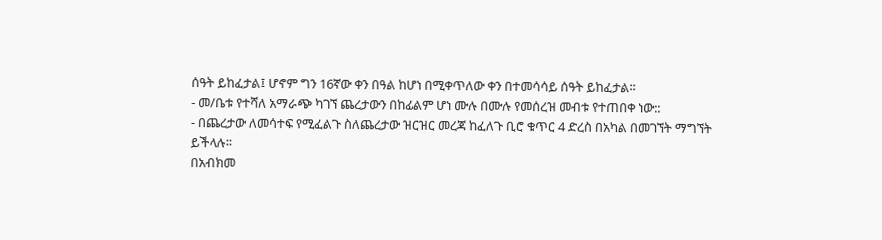ሰዓት ይከፈታል፤ ሆኖም ግን 16ኛው ቀን በዓል ከሆነ በሚቀጥለው ቀን በተመሳሳይ ሰዓት ይከፈታል፡፡
- መ/ቤቱ የተሻለ አማራጭ ካገኘ ጨረታውን በከፊልም ሆነ ሙሉ በሙሉ የመሰረዝ መብቱ የተጠበቀ ነው::
- በጨረታው ለመሳተፍ የሚፈልጉ ስለጨረታው ዝርዝር መረጃ ከፈለጉ ቢሮ ቁጥር 4 ድረስ በአካል በመገኘት ማግኘት ይችላሉ፡፡
በአብክመ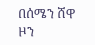በሰሜን ሸዋ ዞን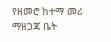የዘመሮ ከተማ መሪ ማዘጋጃ ቤት